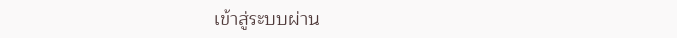เข้าสู่ระบบผ่าน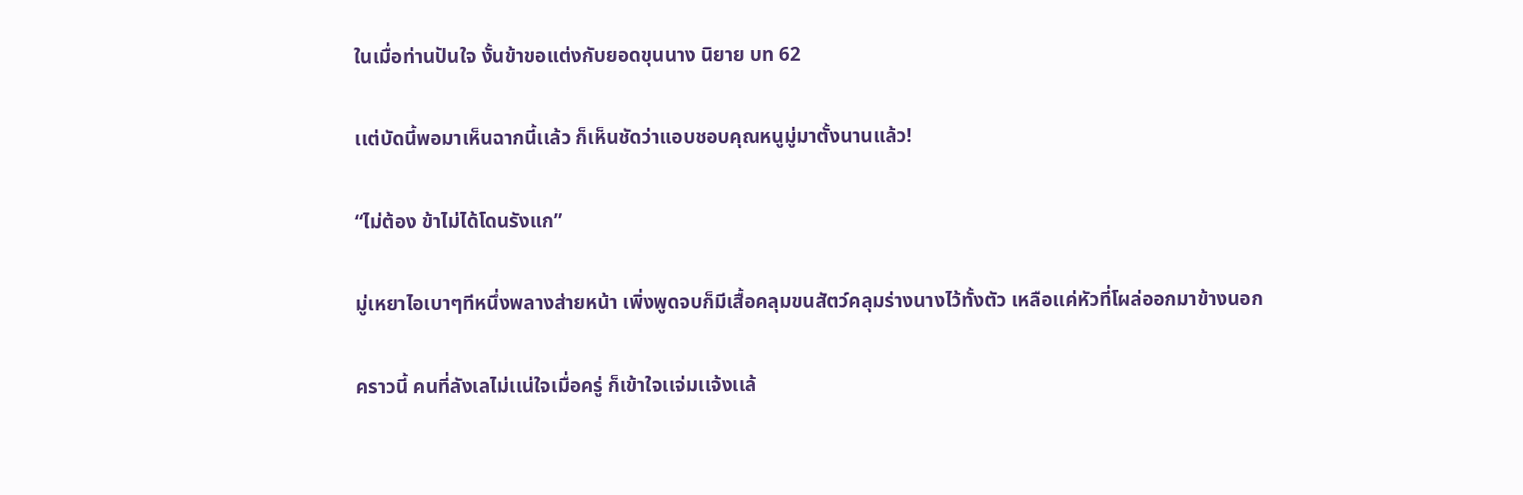ในเมื่อท่านปันใจ งั้นข้าขอแต่งกับยอดขุนนาง นิยาย บท 62

เเต่บัดนี้พอมาเห็นฉากนี้เเล้ว ก็เห็นชัดว่าแอบชอบคุณหนูมู่มาตั้งนานแล้ว!

“ไม่ต้อง ข้าไม่ได้โดนรังแก”

มู่เหยาไอเบาๆทีหนึ่งพลางส่ายหน้า เพิ่งพูดจบก็มีเสื้อคลุมขนสัตว์คลุมร่างนางไว้ทั้งตัว เหลือเเค่หัวที่โผล่ออกมาข้างนอก

คราวนี้ คนที่ลังเลไม่เเน่ใจเมื่อครู่ ก็เข้าใจเเจ่มเเจ้งเเล้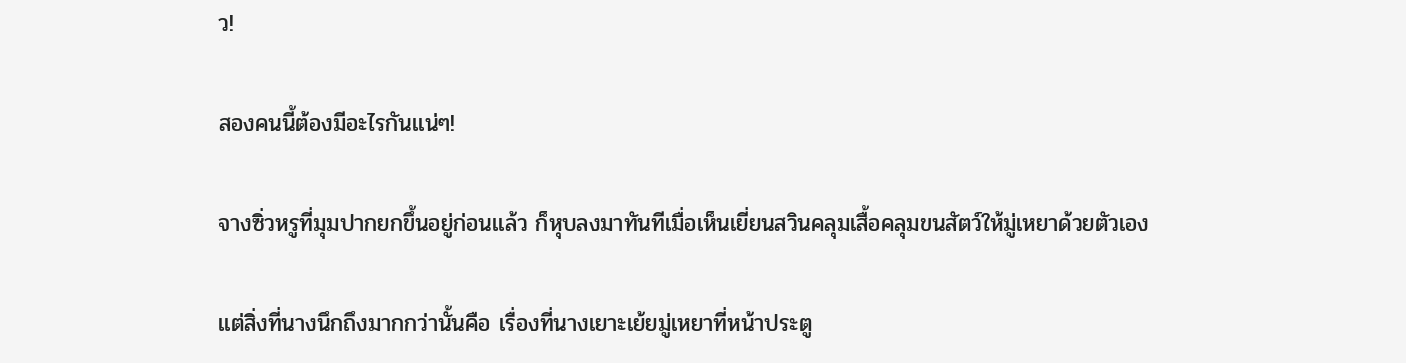ว!

สองคนนี้ต้องมีอะไรกันเเน่ๆ!

จางซิ่วหรูที่มุมปากยกขึ้นอยู่ก่อนเเล้ว ก็หุบลงมาทันทีเมื่อเห็นเยี่ยนสวินคลุมเสื้อคลุมขนสัตว์ให้มู่เหยาด้วยตัวเอง

เเต่สิ่งที่นางนึกถึงมากกว่านั้นคือ เรื่องที่นางเยาะเย้ยมู่เหยาที่หน้าประตู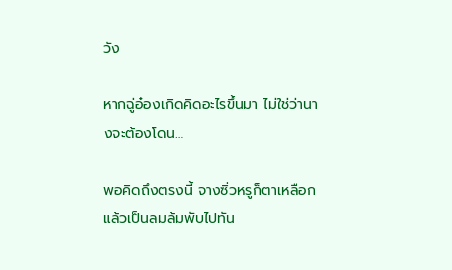วัง

หากฉู่อ๋องเกิดคิดอะไรขึ้นมา ไม่ใช่ว่านางจะต้องโดน…

พอคิดถึงตรงนี้ จางซิ่วหรูก็ตาเหลือก แล้วเป็นลมล้มพับไปทัน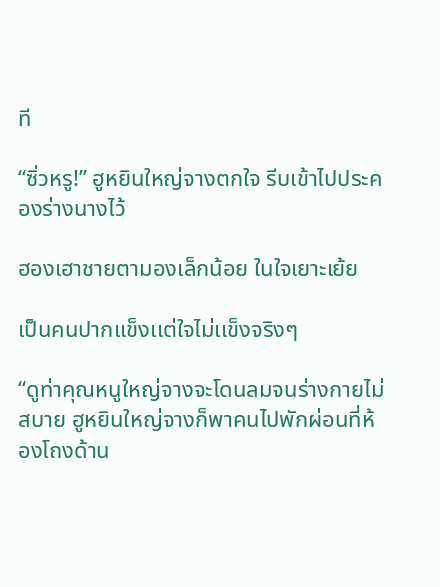ที

“ซิ่วหรู!” ฮูหยินใหญ่จางตกใจ รีบเข้าไปประคองร่างนางไว้

ฮองเฮาชายตามองเล็กน้อย ในใจเยาะเย้ย

เป็นคนปากเเข็งเเต่ใจไม่เเข็งจริงๆ

“ดูท่าคุณหนูใหญ่จางจะโดนลมจนร่างกายไม่สบาย ฮูหยินใหญ่จางก็พาคนไปพักผ่อนที่ห้องโถงด้าน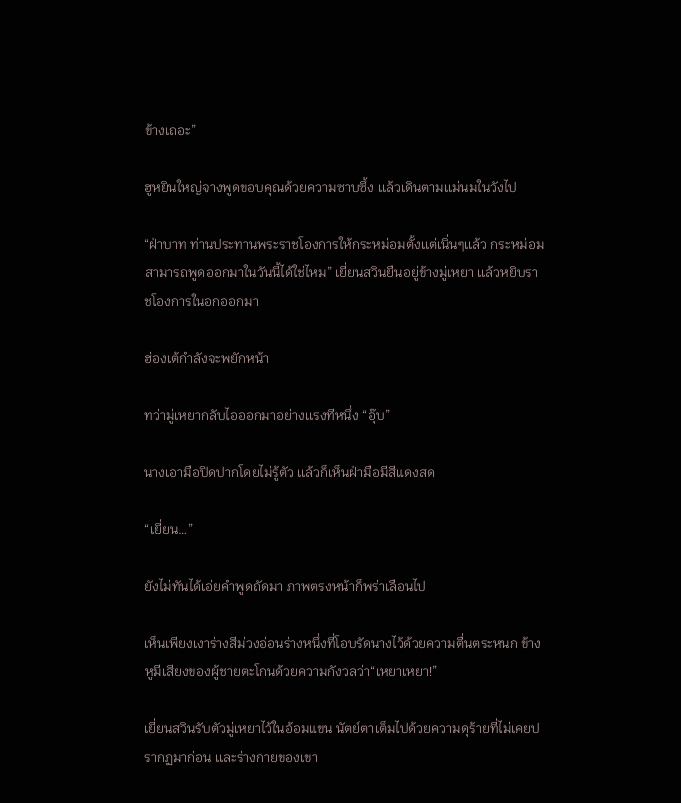ข้างเถอะ”

ฮูหยินใหญ่จางพูดขอบคุณด้วยความซาบซึ้ง เเล้วเดินตามเเม่นมในวังไป

“ฝ่าบาท ท่านประทานพระราชโองการให้กระหม่อมตั้งเเต่เนิ่นๆเเล้ว กระหม่อมสามารถพูดออกมาในวันนี้ได้ใช่ไหม” เยี่ยนสวินยืนอยู่ข้างมู่เหยา เเล้วหยิบราชโองการในอกออกมา

ฮ่องเต้กำลังจะพยักหน้า

ทว่ามู่เหยากลับไอออกมาอย่างเเรงทีหนึ่ง “อุ๊บ”

นางเอามือปิดปากโดยไม่รู้ตัว เเล้วก็เห็นฝ่ามือมีสีแดงสด

“เยี่ยน…”

ยังไม่ทันได้เอ่ยคำพูดถัดมา ภาพตรงหน้าก็พร่าเลือนไป

เห็นเพียงเงาร่างสีม่วงอ่อนร่างหนึ่งที่โอบรัดนางไว้ด้วยความตื่นตระหนก ข้างหูมีเสียงของผู้ชายตะโกนด้วยความกังวลว่า“เหยาเหยา!”

เยี่ยนสวินรับตัวมู่เหยาไว้ในอ้อมแขน นัตย์ตาเต็มไปด้วยความดุร้ายที่ไม่เคยปรากฏมาก่อน เเละร่างกายของเขา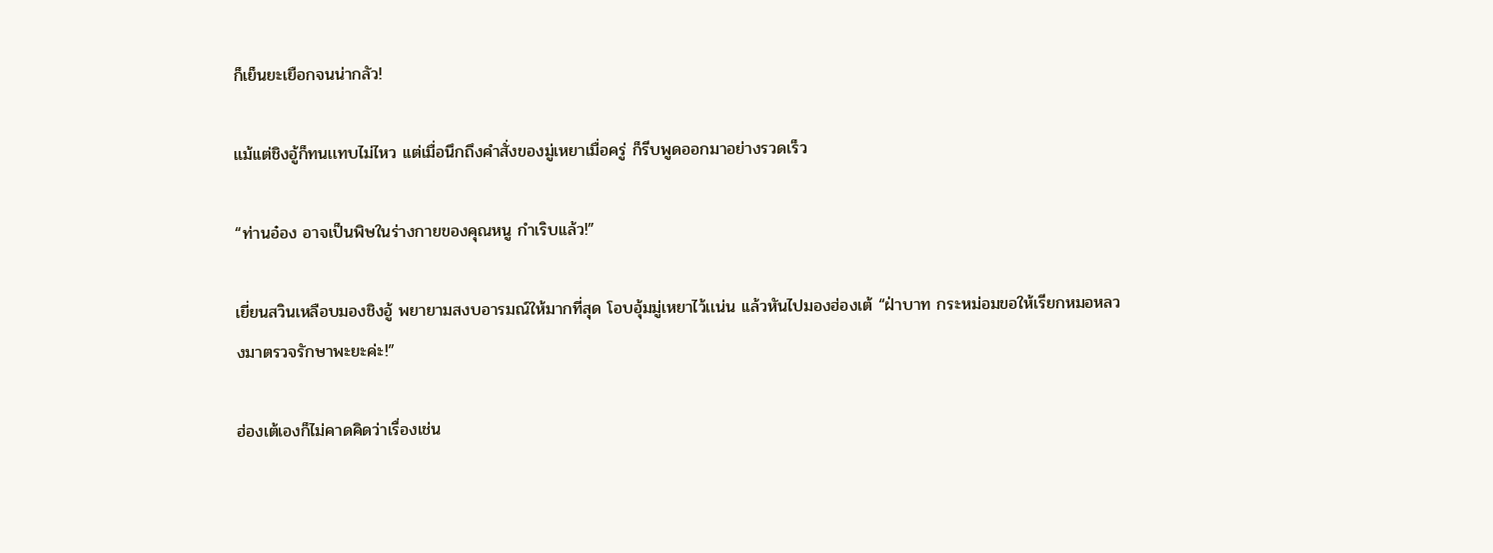ก็เย็นยะเยือกจนน่ากลัว!

แม้เเต่ชิงอู้ก็ทนเเทบไม่ไหว เเต่เมื่อนึกถึงคำสั่งของมู่เหยาเมื่อครู่ ก็รีบพูดออกมาอย่างรวดเร็ว

“ท่านอ๋อง อาจเป็นพิษในร่างกายของคุณหนู กำเริบเเล้ว!”

เยี่ยนสวินเหลือบมองชิงอู้ พยายามสงบอารมณ์ให้มากที่สุด โอบอุ้มมู่เหยาไว้เเน่น เเล้วหันไปมองฮ่องเต้ “ฝ่าบาท กระหม่อมขอให้เรียกหมอหลวงมาตรวจรักษาพะยะค่ะ!”

ฮ่องเต้เองก็ไม่คาดคิดว่าเรื่องเช่น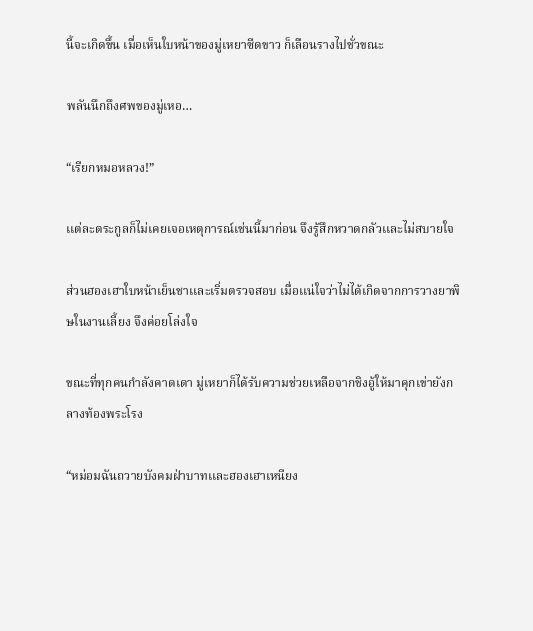นี้จะเกิดขึ้น เมื่อเห็นใบหน้าของมู่เหยาซีดขาว ก็เลือนรางไปชั่วขณะ

พลันนึกถึงศพของมู่เหอ…

“เรียกหมอหลวง!”

เเต่ละตระกูลก็ไม่เคยเจอเหตุการณ์เช่นนี้มาก่อน จึงรู้สึกหวาดกลัวเเละไม่สบายใจ

ส่วนฮองเฮาใบหน้าเย็นชาเเละเริ่มตรวจสอบ เมื่อเเน่ใจว่าไม่ได้เกิดจากการวางยาพิษในงานเลี้ยง จึงค่อยโล่งใจ

ขณะที่ทุกคนกำลังคาดเดา มู่เหยาก็ได้รับความช่วยเหลือจากชิงอู้ให้มาคุกเข่ายังกลางท้องพระโรง

“หม่อมฉันถวายบังคมฝ่าบาทเเละฮองเฮาเหนียง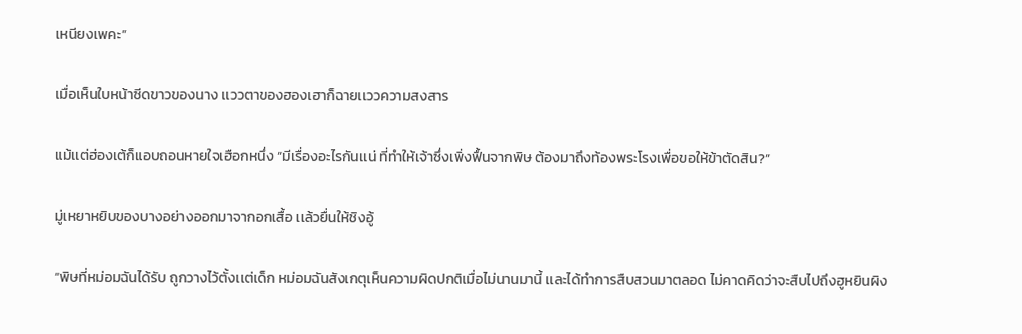เหนียงเพคะ”

เมื่อเห็นใบหน้าซีดขาวของนาง เเววตาของฮองเฮาก็ฉายเเววความสงสาร

แม้เเต่ฮ่องเต้ก็แอบถอนหายใจเฮือกหนึ่ง “มีเรื่องอะไรกันเเน่ ที่ทำให้เจ้าซึ่งเพิ่งฟื้นจากพิษ ต้องมาถึงท้องพระโรงเพื่อขอให้ข้าตัดสิน?”

มู่เหยาหยิบของบางอย่างออกมาจากอกเสื้อ เเล้วยื่นให้ชิงอู้

“พิษที่หม่อมฉันได้รับ ถูกวางไว้ตั้งเเต่เด็ก หม่อมฉันสังเกตุเห็นความผิดปกติเมื่อไม่นานมานี้ เเละได้ทำการสืบสวนมาตลอด ไม่คาดคิดว่าจะสืบไปถึงฮูหยินผิง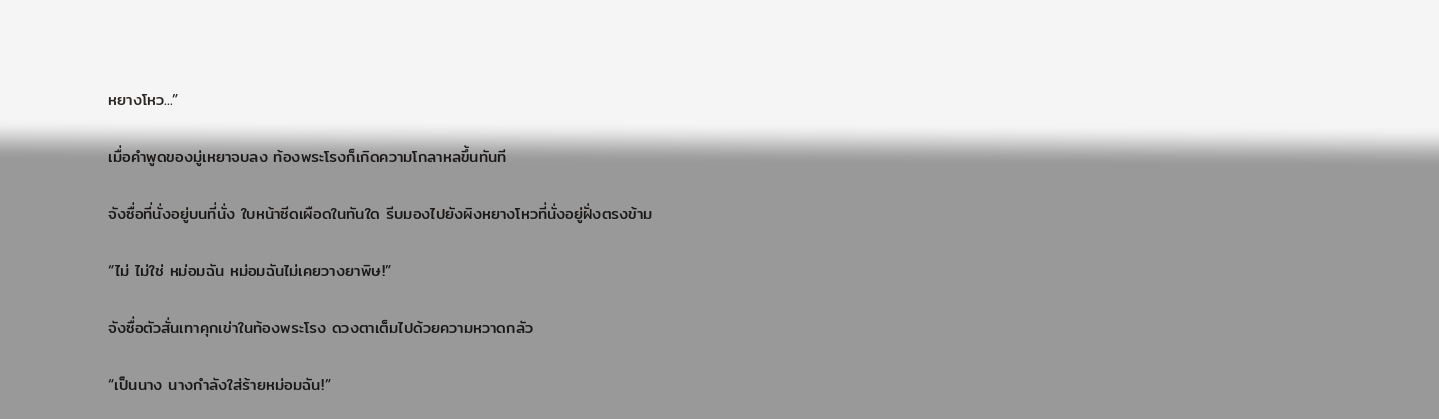หยางโหว...”

เมื่อคำพูดของมู่เหยาจบลง ท้องพระโรงก็เกิดความโกลาหลขึ้นทันที

จังซื่อที่นั่งอยู่บนที่นั่ง ใบหน้าซีดเผือดในทันใด รีบมองไปยังผิงหยางโหวที่นั่งอยู่ฝั่งตรงข้าม

“ไม่ ไม่ใช่ หม่อมฉัน หม่อมฉันไม่เคยวางยาพิษ!”

จังซื่อตัวสั่นเทาคุกเข่าในท้องพระโรง ดวงตาเต็มไปด้วยความหวาดกลัว

“เป็นนาง นางกำลังใส่ร้ายหม่อมฉัน!”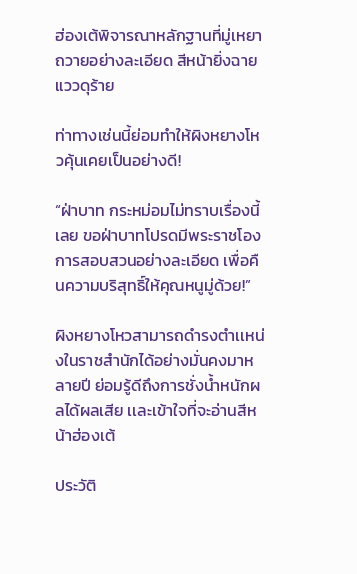ฮ่องเต้พิจารณาหลักฐานที่มู่เหยาถวายอย่างละเอียด สีหน้ายิ่งฉายแววดุร้าย

ท่าทางเช่นนี้ย่อมทำให้ผิงหยางโหวคุ้นเคยเป็นอย่างดี!

“ฝ่าบาท กระหม่อมไม่ทราบเรื่องนี้เลย ขอฝ่าบาทโปรดมีพระราชโองการสอบสวนอย่างละเอียด เพื่อคืนความบริสุทธิ์ให้คุณหนูมู่ด้วย!”

ผิงหยางโหวสามารถดำรงตำเเหน่งในราชสำนักได้อย่างมั่นคงมาหลายปี ย่อมรู้ดีถึงการชั่งน้ำหนักผลได้ผลเสีย เเละเข้าใจที่จะอ่านสีหน้าฮ่องเต้

ประวัติ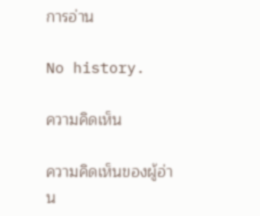การอ่าน

No history.

ความคิดเห็น

ความคิดเห็นของผู้อ่าน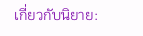เกี่ยวกับนิยาย: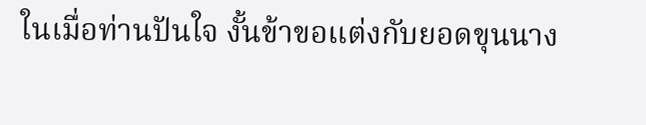ในเมื่อท่านปันใจ งั้นข้าขอแต่งกับยอดขุนนาง